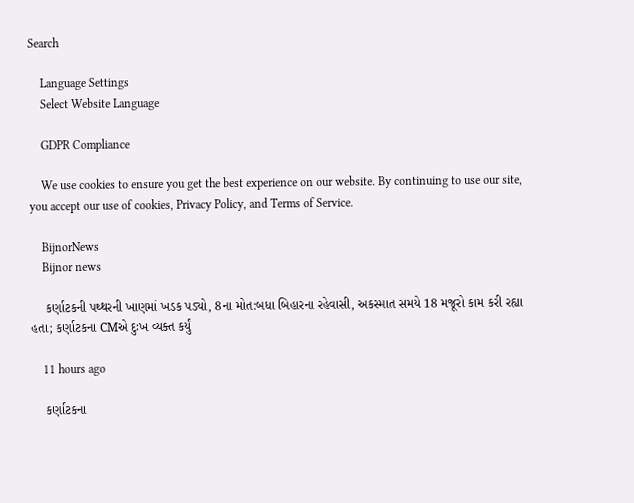Search

    Language Settings
    Select Website Language

    GDPR Compliance

    We use cookies to ensure you get the best experience on our website. By continuing to use our site, you accept our use of cookies, Privacy Policy, and Terms of Service.

    BijnorNews
    Bijnor news

    કર્ણાટકની પથ્થરની ખાણમાં ખડક પડ્યો, 8ના મોત:બધા બિહારના રહેવાસી, અકસ્માત સમયે 18 મજૂરો કામ કરી રહ્યા હતા; કર્ણાટકના CMએ દુઃખ વ્યક્ત કર્યું

    11 hours ago

    કર્ણાટકના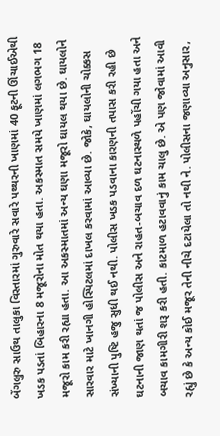બેંગલુરુ સાઉથ તાલુકા વિસ્તારમાં ગુરુવારે સવારે પથ્થરની ખાણમાં 40 ફૂટની ઊંચાઈએથી ખડક પડતાં બિહારના 8 મજૂરોના મોત થયા હતા. અકસ્માત સમયે ખાણમાં લગભગ 18 મજૂરો કામ કરી રહ્યા હતા. આ અકસ્માતમાં અન્ય ઘણા મજૂરો ઘાયલ થયા છે. ઘાયલોને સારવાર માટે ખાનગી હોસ્પિટલમાં દાખલ કરવામાં આવ્યા છે. જોકે, ઘાયલોની ચોક્કસ સંખ્યાની પુષ્ટિ હજુ સુધી થઈ નથી. પોલીસ ખડક પડવાના કારણની તપાસ કરી રહી છે ઘટનાની જાણ થતાં જ પોલીસ અને રાહત-બચાવ દળ ઘટનાસ્થળે પહોંચી ગયા હતા અને બચાવ કામગીરી શરૂ કરી હતી. કાટમાળ હટાવવાનું કામ ચાલુ છે. એ પણ જોવામાં આવી રહ્યું છે કે અન્ય કોઈ મજૂર તેની નીચે દટાયેલા તો નથી ને. પોલીસના જણાવ્યા અનુસાર,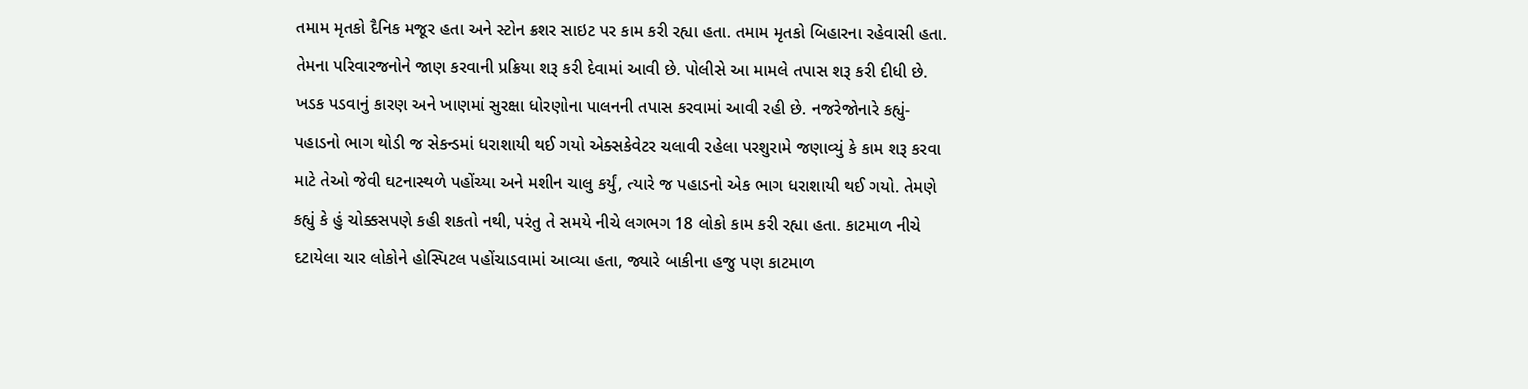તમામ મૃતકો દૈનિક મજૂર હતા અને સ્ટોન ક્રશર સાઇટ પર કામ કરી રહ્યા હતા. તમામ મૃતકો બિહારના રહેવાસી હતા. તેમના પરિવારજનોને જાણ કરવાની પ્રક્રિયા શરૂ કરી દેવામાં આવી છે. પોલીસે આ મામલે તપાસ શરૂ કરી દીધી છે. ખડક પડવાનું કારણ અને ખાણમાં સુરક્ષા ધોરણોના પાલનની તપાસ કરવામાં આવી રહી છે. નજરેજોનારે કહ્યું- પહાડનો ભાગ થોડી જ સેકન્ડમાં ધરાશાયી થઈ ગયો એક્સકેવેટર ચલાવી રહેલા પરશુરામે જણાવ્યું કે કામ શરૂ કરવા માટે તેઓ જેવી ઘટનાસ્થળે પહોંચ્યા અને મશીન ચાલુ કર્યું, ત્યારે જ પહાડનો એક ભાગ ધરાશાયી થઈ ગયો. તેમણે કહ્યું કે હું ચોક્કસપણે કહી શકતો નથી, પરંતુ તે સમયે નીચે લગભગ 18 લોકો કામ કરી રહ્યા હતા. કાટમાળ નીચે દટાયેલા ચાર લોકોને હોસ્પિટલ પહોંચાડવામાં આવ્યા હતા, જ્યારે બાકીના હજુ પણ કાટમાળ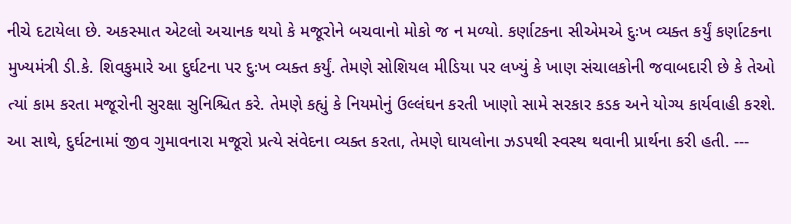નીચે દટાયેલા છે. અકસ્માત એટલો અચાનક થયો કે મજૂરોને બચવાનો મોકો જ ન મળ્યો. કર્ણાટકના સીએમએ દુઃખ વ્યક્ત કર્યું કર્ણાટકના મુખ્યમંત્રી ડી.કે. શિવકુમારે આ દુર્ઘટના પર દુઃખ વ્યક્ત કર્યું. તેમણે સોશિયલ મીડિયા પર લખ્યું કે ખાણ સંચાલકોની જવાબદારી છે કે તેઓ ત્યાં કામ કરતા મજૂરોની સુરક્ષા સુનિશ્ચિત કરે. તેમણે કહ્યું કે નિયમોનું ઉલ્લંઘન કરતી ખાણો સામે સરકાર કડક અને યોગ્ય કાર્યવાહી કરશે. આ સાથે, દુર્ઘટનામાં જીવ ગુમાવનારા મજૂરો પ્રત્યે સંવેદના વ્યક્ત કરતા, તેમણે ઘાયલોના ઝડપથી સ્વસ્થ થવાની પ્રાર્થના કરી હતી. ---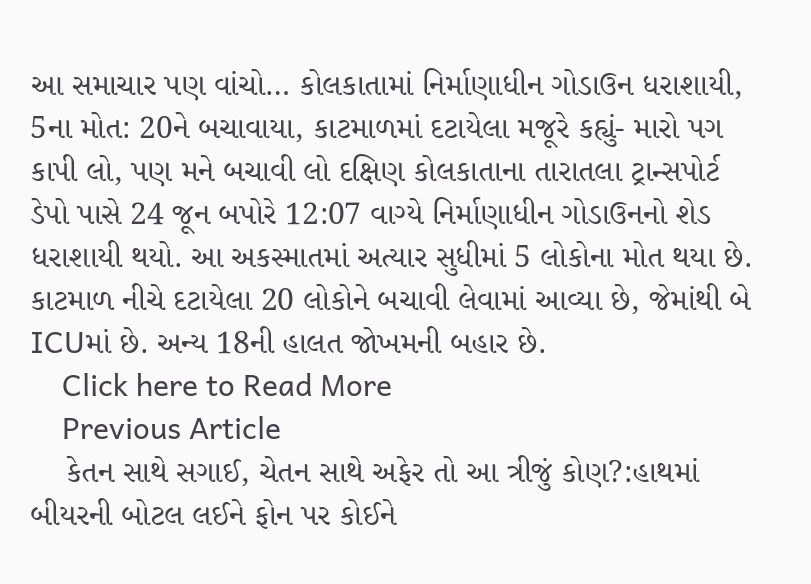આ સમાચાર પણ વાંચો… કોલકાતામાં નિર્માણાધીન ગોડાઉન ધરાશાયી, 5ના મોત: 20ને બચાવાયા, કાટમાળમાં દટાયેલા મજૂરે કહ્યું- મારો પગ કાપી લો, પણ મને બચાવી લો દક્ષિણ કોલકાતાના તારાતલા ટ્રાન્સપોર્ટ ડેપો પાસે 24 જૂન બપોરે 12:07 વાગ્યે નિર્માણાધીન ગોડાઉનનો શેડ ધરાશાયી થયો. આ અકસ્માતમાં અત્યાર સુધીમાં 5 લોકોના મોત થયા છે. કાટમાળ નીચે દટાયેલા 20 લોકોને બચાવી લેવામાં આવ્યા છે, જેમાંથી બે ICUમાં છે. અન્ય 18ની હાલત જોખમની બહાર છે.
    Click here to Read More
    Previous Article
    કેતન સાથે સગાઈ, ચેતન સાથે અફેર તો આ ત્રીજું કોણ?:હાથમાં બીયરની બોટલ લઈને ફોન પર કોઈને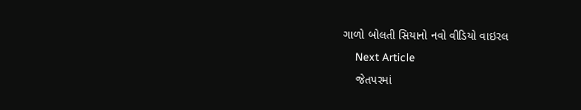ગાળો બોલતી સિયાનો નવો વીડિયો વાઇરલ
    Next Article
    જેતપરમાં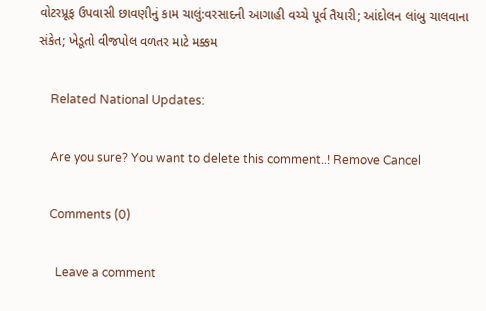વોટરપ્રૂફ ઉપવાસી છાવણીનું કામ ચાલું:વરસાદની આગાહી વચ્ચે પૂર્વ તૈયારી; આંદોલન લાંબુ ચાલવાના સંકેત; ખેડૂતો વીજપોલ વળતર માટે મક્કમ

    Related National Updates:

    Are you sure? You want to delete this comment..! Remove Cancel

    Comments (0)

      Leave a comment